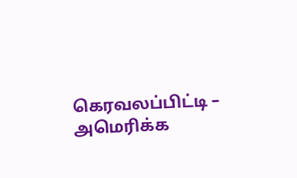கெரவலப்பிட்டி – அமெரிக்க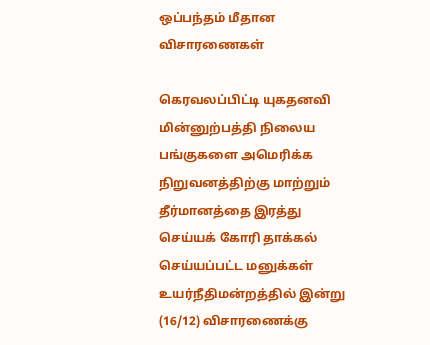ஒப்பந்தம் மீதான விசாரணைகள்

கெரவலப்பிட்டி யுகதனவி மின்னுற்பத்தி நிலைய பங்குகளை அமெரிக்க நிறுவனத்திற்கு மாற்றும் தீர்மானத்தை இரத்து செய்யக் கோரி தாக்கல் செய்யப்பட்ட மனுக்கள் உயர்நீதிமன்றத்தில் இன்று (16/12) விசாரணைக்கு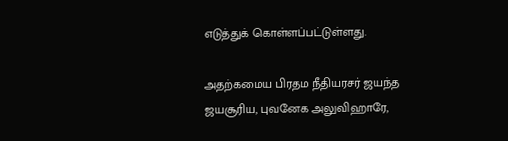எடுத்துக் கொள்ளப்பட்டுள்ளது.

அதற்கமைய பிரதம நீதியரசர் ஜயந்த ஜயசூரிய, புவனேக அலுவிஹாரே,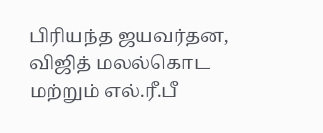பிரியந்த ஜயவர்தன, விஜித் மலல்கொட மற்றும் எல்.ரீ.பீ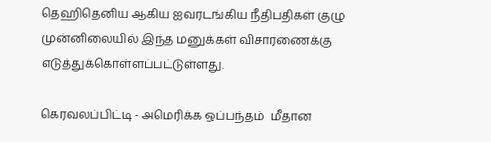தெஹிதெனிய ஆகிய ஐவரடங்கிய நீதிபதிகள் குழு முன்னிலையில் இந்த மனுக்கள் விசாரணைக்கு எடுத்துக்கொள்ளப்பட்டுள்ளது.

கெரவலப்பிட்டி - அமெரிக்க ஒப்பந்தம்  மீதான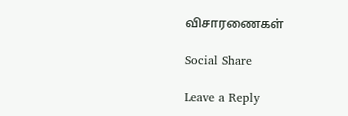விசாரணைகள்

Social Share

Leave a Reply